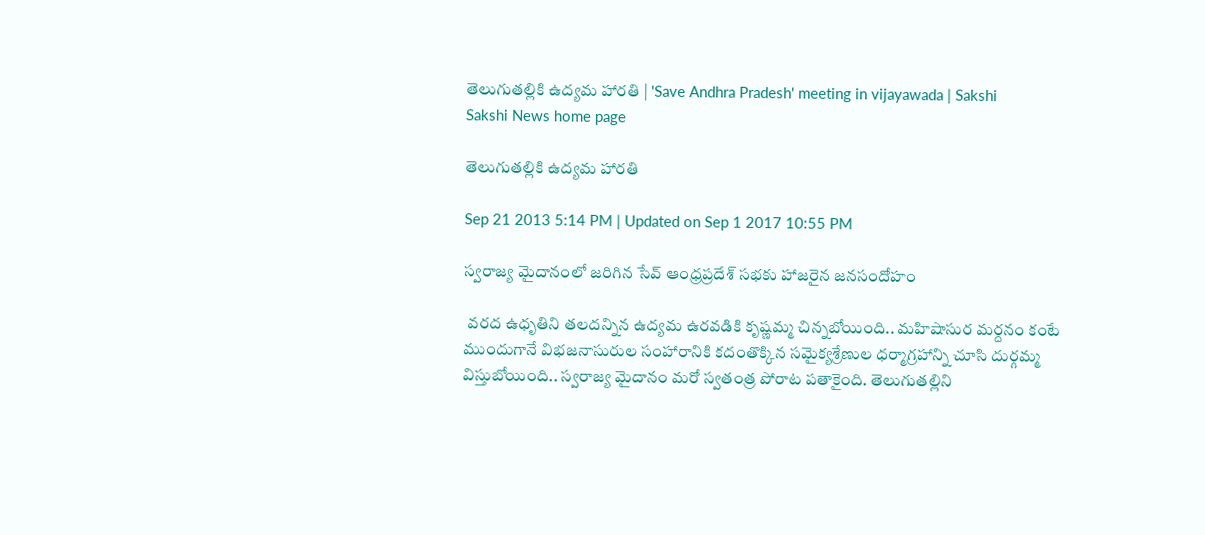తెలుగుతల్లికి ఉద్యమ హారతి | 'Save Andhra Pradesh' meeting in vijayawada | Sakshi
Sakshi News home page

తెలుగుతల్లికి ఉద్యమ హారతి

Sep 21 2013 5:14 PM | Updated on Sep 1 2017 10:55 PM

స్వరాజ్య మైదానంలో జరిగిన సేవ్ ఆంధ్రప్రదేశ్ సభకు హాజరైన జనసందోహం

 వరద ఉధృతిని తలదన్నిన ఉద్యమ ఉరవడికి కృష్ణమ్మ చిన్నబోయింది.. మహిషాసుర మర్దనం కంటే ముందుగానే విభజనాసురుల సంహారానికి కదంతొక్కిన సమైక్యశ్రేణుల ధర్మాగ్రహాన్ని చూసి దుర్గమ్మ విస్తుబోయింది.. స్వరాజ్య మైదానం మరో స్వతంత్ర పోరాట పతాకైంది. తెలుగుతల్లిని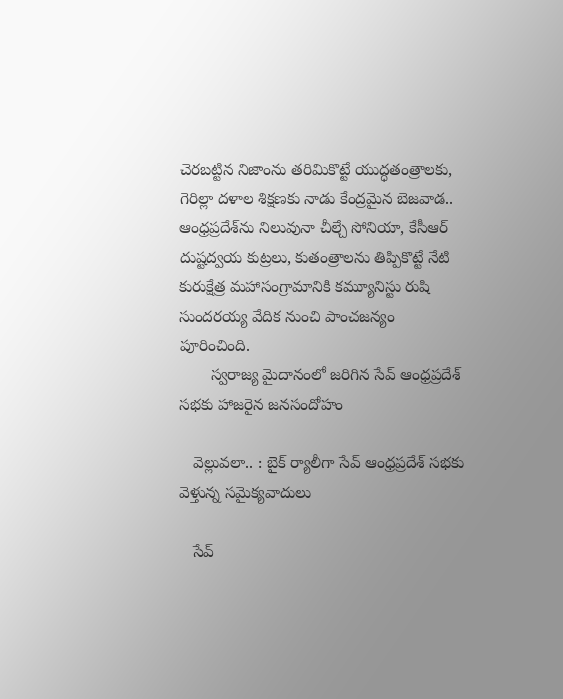చెరబట్టిన నిజాంను తరిమికొట్టే యుద్ధతంత్రాలకు, గెరిల్లా దళాల శిక్షణకు నాడు కేంద్రమైన బెజవాడ.. ఆంధ్రప్రదేశ్‌ను నిలువునా చీల్చే సోనియా, కేసీఆర్ దుష్టద్వయ కుట్రలు, కుతంత్రాలను తిప్పికొట్టే నేటి కురుక్షేత్ర మహాసంగ్రామానికి కమ్యూనిస్టు రుషి సుందరయ్య వేదిక నుంచి పాంచజన్యం పూరించింది.
       స్వరాజ్య మైదానంలో జరిగిన సేవ్ ఆంధ్రప్రదేశ్ సభకు హాజరైన జనసందోహం

   వెల్లువలా.. : బైక్ ర్యాలీగా సేవ్ ఆంధ్రప్రదేశ్ సభకు వెళ్తున్న సమైక్యవాదులు

   సేవ్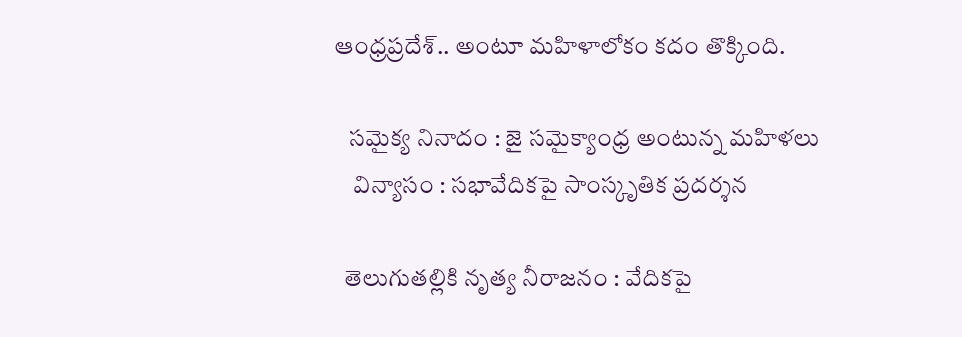ఆంధ్రప్రదేశ్.. అంటూ మహిళాలోకం కదం తొక్కింది.

   సమైక్య నినాదం : జై సమైక్యాంధ్ర అంటున్న మహిళలు
    విన్యాసం : సభావేదికపై సాంస్కృతిక ప్రదర్శన

  తెలుగుతల్లికి నృత్య నీరాజనం : వేదికపై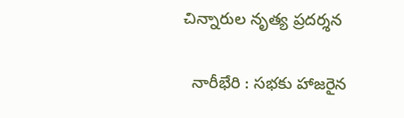చిన్నారుల నృత్య ప్రదర్శన

  నారీభేరి : సభకు హాజరైన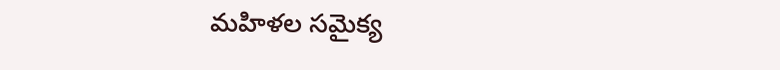మహిళల సమైక్య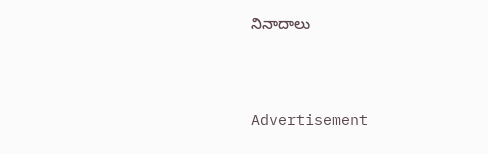నినాదాలు



Advertisement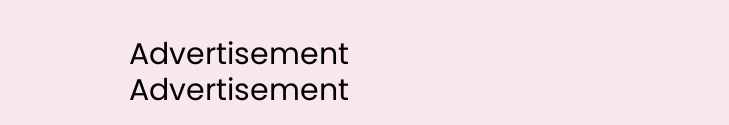Advertisement
Advertisement